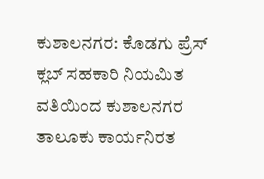ಕುಶಾಲನಗರ: ಕೊಡಗು ಪ್ರೆಸ್ ಕ್ಲಬ್ ಸಹಕಾರಿ ನಿಯಮಿತ ವತಿಯಿಂದ ಕುಶಾಲನಗರ ತಾಲೂಕು ಕಾರ್ಯನಿರತ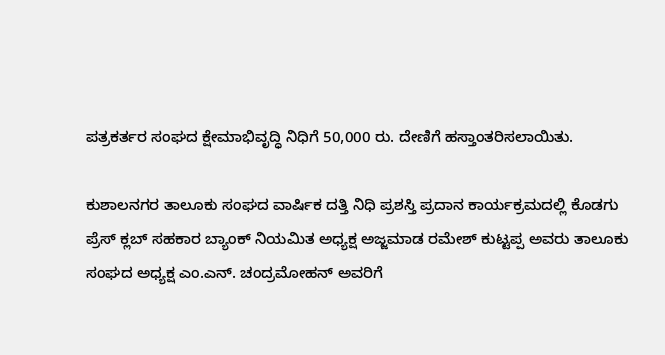ಪತ್ರಕರ್ತರ ಸಂಘದ ಕ್ಷೇಮಾಭಿವೃದ್ಧಿ ನಿಧಿಗೆ 50,000 ರು. ದೇಣಿಗೆ ಹಸ್ತಾಂತರಿಸಲಾಯಿತು.

ಕುಶಾಲನಗರ ತಾಲೂಕು ಸಂಘದ ವಾರ್ಷಿಕ ದತ್ತಿ ನಿಧಿ ಪ್ರಶಸ್ತಿ ಪ್ರದಾನ ಕಾರ್ಯಕ್ರಮದಲ್ಲಿ ಕೊಡಗು ಪ್ರೆಸ್ ಕ್ಲಬ್ ಸಹಕಾರ ಬ್ಯಾಂಕ್ ನಿಯಮಿತ ಅಧ್ಯಕ್ಷ ಅಜ್ಜಮಾಡ ರಮೇಶ್ ಕುಟ್ಟಪ್ಪ ಅವರು ತಾಲೂಕು ಸಂಘದ ಅಧ್ಯಕ್ಷ ಎಂ.ಎನ್. ಚಂದ್ರಮೋಹನ್ ಅವರಿಗೆ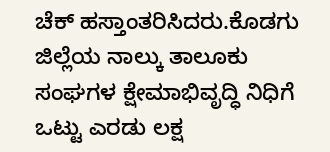ಚೆಕ್ ಹಸ್ತಾಂತರಿಸಿದರು.ಕೊಡಗು ಜಿಲ್ಲೆಯ ನಾಲ್ಕು ತಾಲೂಕು ಸಂಘಗಳ ಕ್ಷೇಮಾಭಿವೃದ್ಧಿ ನಿಧಿಗೆ ಒಟ್ಟು ಎರಡು ಲಕ್ಷ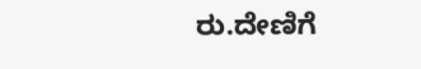ರು.ದೇಣಿಗೆ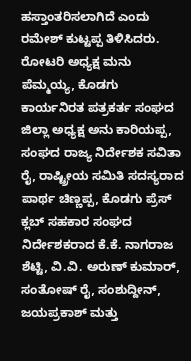ಹಸ್ತಾಂತರಿಸಲಾಗಿದೆ ಎಂದು ರಮೇಶ್ ಕುಟ್ಟಪ್ಪ ತಿಳಿಸಿದರು. ರೋಟರಿ ಅಧ್ಯಕ್ಷ ಮನು ಪೆಮ್ಮಯ್ಯ, ಕೊಡಗು ಕಾರ್ಯನಿರತ ಪತ್ರಕರ್ತ ಸಂಘದ ಜಿಲ್ಲಾ ಅಧ್ಯಕ್ಷ ಅನು ಕಾರಿಯಪ್ಪ, ಸಂಘದ ರಾಜ್ಯ ನಿರ್ದೇಶಕ ಸವಿತಾ ರೈ, ರಾಷ್ಟ್ರೀಯ ಸಮಿತಿ ಸದಸ್ಯರಾದ ಪಾರ್ಥ ಚಿಣ್ಣಪ್ಪ, ಕೊಡಗು ಪ್ರೆಸ್ ಕ್ಲಬ್ ಸಹಕಾರ ಸಂಘದ ನಿರ್ದೇಶಕರಾದ ಕೆ.ಕೆ. ನಾಗರಾಜ ಶೆಟ್ಟಿ, ವಿ.ವಿ. ಅರುಣ್ ಕುಮಾರ್, ಸಂತೋಷ್ ರೈ, ಸಂಶುದ್ದೀನ್, ಜಯಪ್ರಕಾಶ್ ಮತ್ತು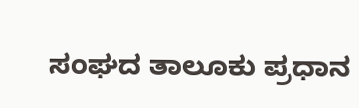ಸಂಘದ ತಾಲೂಕು ಪ್ರಧಾನ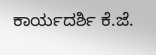ಕಾರ್ಯದರ್ಶಿ ಕೆ.ಜೆ.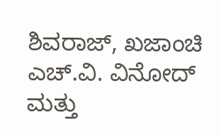ಶಿವರಾಜ್, ಖಜಾಂಚಿ ಎಚ್.ವಿ. ವಿನೋದ್ ಮತ್ತು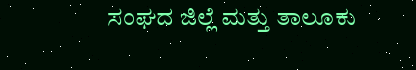ಸಂಘದ ಜಿಲ್ಲೆ ಮತ್ತು ತಾಲೂಕು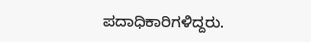ಪದಾಧಿಕಾರಿಗಳಿದ್ದರು.